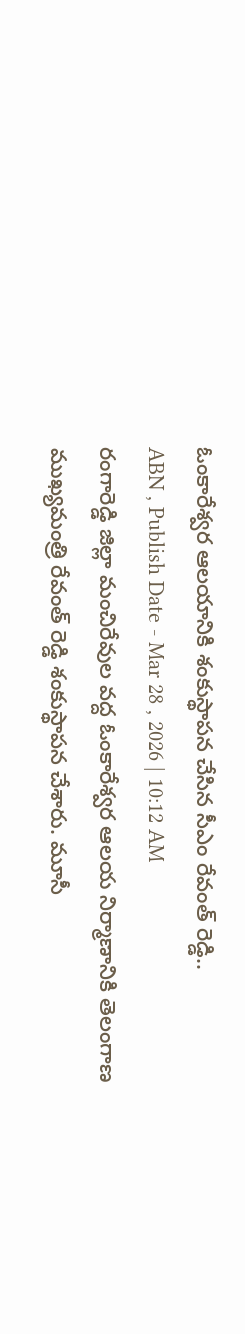ఓంకారేశ్వర ఆలయానికి శంకుస్థాపన చేసిన సీఎం రేవంత్ రెడ్డి..
ABN , Publish Date - Mar 28 , 2026 | 10:12 AM
రంగారెడ్డి జిల్లా మంచిరేవుల వద్ద ఓంకారేశ్వర ఆలయ నిర్మాణానికి తెలంగాణ ముఖ్యమంత్రి రేవంత్ రెడ్డి శంకుస్థాపన చేశారు. మూసీ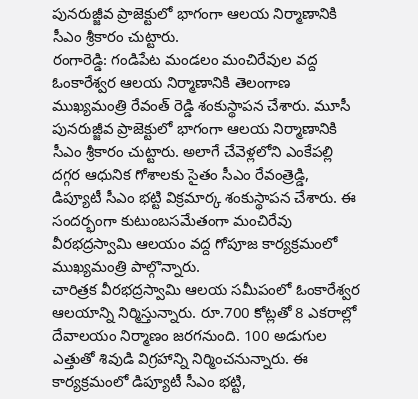పునరుజ్జీవ ప్రాజెక్టులో భాగంగా ఆలయ నిర్మాణానికి సీఎం శ్రీకారం చుట్టారు.
రంగారెడ్డి: గండిపేట మండలం మంచిరేవుల వద్ద ఓంకారేశ్వర ఆలయ నిర్మాణానికి తెలంగాణ ముఖ్యమంత్రి రేవంత్ రెడ్డి శంకుస్థాపన చేశారు. మూసీ పునరుజ్జీవ ప్రాజెక్టులో భాగంగా ఆలయ నిర్మాణానికి సీఎం శ్రీకారం చుట్టారు. అలాగే చేవెళ్లలోని ఎంకేపల్లి దగ్గర ఆధునిక గోశాలకు సైతం సీఎం రేవంత్రెడ్డి, డిప్యూటీ సీఎం భట్టి విక్రమార్క శంకుస్థాపన చేశారు. ఈ సందర్భంగా కుటుంబసమేతంగా మంచిరేవు వీరభద్రస్వామి ఆలయం వద్ద గోపూజ కార్యక్రమంలో ముఖ్యమంత్రి పాల్గొన్నారు.
చారిత్రక వీరభద్రస్వామి ఆలయ సమీపంలో ఓంకారేశ్వర ఆలయాన్ని నిర్మిస్తున్నారు. రూ.700 కోట్లతో 8 ఎకరాల్లో దేవాలయం నిర్మాణం జరగనుంది. 100 అడుగుల ఎత్తుతో శివుడి విగ్రహాన్ని నిర్మించనున్నారు. ఈ కార్యక్రమంలో డిప్యూటీ సీఎం భట్టి,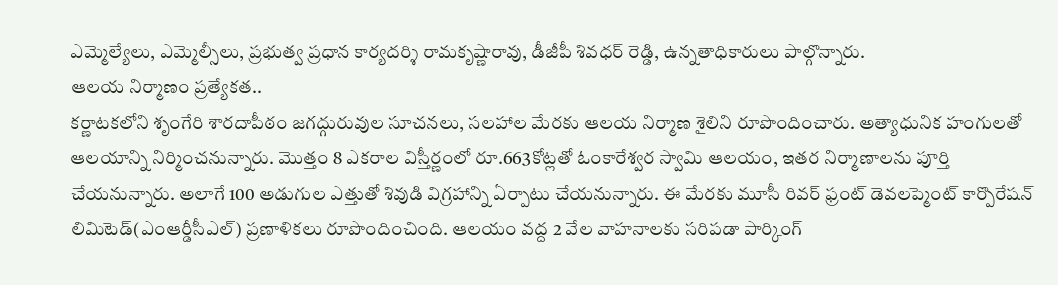ఎమ్మెల్యేలు, ఎమ్మెల్సీలు, ప్రభుత్వ ప్రధాన కార్యదర్శి రామకృష్ణారావు, డీజీపీ శివధర్ రెడ్డి, ఉన్నతాధికారులు పాల్గొన్నారు.
ఆలయ నిర్మాణం ప్రత్యేకత..
కర్ణాటకలోని శృంగేరి శారదాపీఠం జగద్గురువుల సూచనలు, సలహాల మేరకు ఆలయ నిర్మాణ శైలిని రూపొందించారు. అత్యాధునిక హంగులతో ఆలయాన్ని నిర్మించనున్నారు. మెుత్తం 8 ఎకరాల విస్తీర్ణంలో రూ.663కోట్లతో ఓంకారేశ్వర స్వామి ఆలయం, ఇతర నిర్మాణాలను పూర్తి చేయనున్నారు. అలాగే 100 అడుగుల ఎత్తుతో శివుడి విగ్రహాన్ని ఏర్పాటు చేయనున్నారు. ఈ మేరకు మూసీ రివర్ ఫ్రంట్ డెవలప్మెంట్ కార్పొరేషన్ లిమిటెడ్(ఎంఆర్డీసీఎల్) ప్రణాళికలు రూపొందించింది. ఆలయం వద్ద 2 వేల వాహనాలకు సరిపడా పార్కింగ్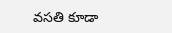వసతి కూడా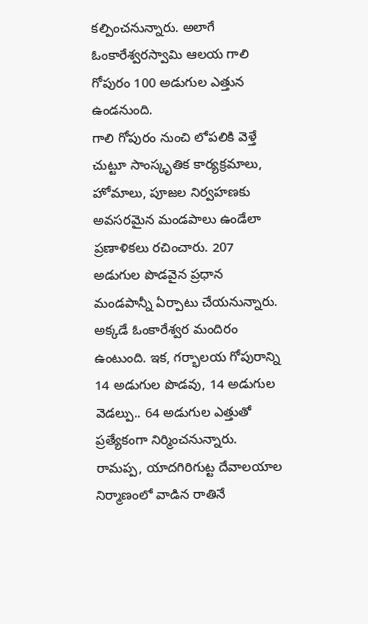కల్పించనున్నారు. అలాగే ఓంకారేశ్వరస్వామి ఆలయ గాలి గోపురం 100 అడుగుల ఎత్తున ఉండనుంది.
గాలి గోపురం నుంచి లోపలికి వెళ్తే చుట్టూ సాంస్కృతిక కార్యక్రమాలు, హోమాలు, పూజల నిర్వహణకు అవసరమైన మండపాలు ఉండేలా ప్రణాళికలు రచించారు. 207 అడుగుల పొడవైన ప్రధాన మండపాన్నీ ఏర్పాటు చేయనున్నారు. అక్కడే ఓంకారేశ్వర మందిరం ఉంటుంది. ఇక, గర్భాలయ గోపురాన్ని 14 అడుగుల పొడవు, 14 అడుగుల వెడల్పు.. 64 అడుగుల ఎత్తుతో ప్రత్యేకంగా నిర్మించనున్నారు. రామప్ప, యాదగిరిగుట్ట దేవాలయాల నిర్మాణంలో వాడిన రాతినే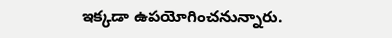ఇక్కడా ఉపయోగించనున్నారు.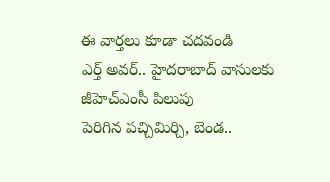ఈ వార్తలు కూడా చదవండి
ఎర్త్ అవర్.. హైదరాబాద్ వాసులకు జీహెచ్ఎంసీ పిలుపు
పెరిగిన పచ్చిమిర్చి, బెండ..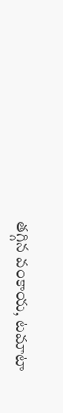తగ్గిన వంకాయ, టమాటా